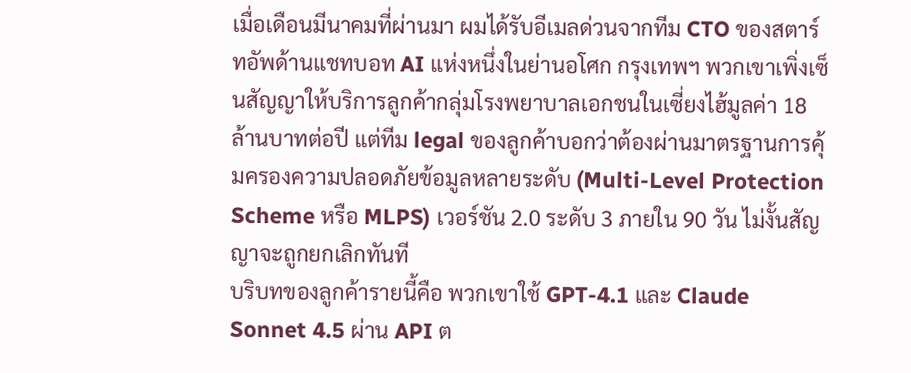เมื่อเดือนมีนาคมที่ผ่านมา ผมได้รับอีเมลด่วนจากทีม CTO ของสตาร์ทอัพด้านแชทบอท AI แห่งหนึ่งในย่านอโศก กรุงเทพฯ พวกเขาเพิ่งเซ็นสัญญาให้บริการลูกค้ากลุ่มโรงพยาบาลเอกชนในเซี่ยงไฮ้มูลค่า 18 ล้านบาทต่อปี แต่ทีม legal ของลูกค้าบอกว่าต้องผ่านมาตรฐานการคุ้มครองความปลอดภัยข้อมูลหลายระดับ (Multi-Level Protection Scheme หรือ MLPS) เวอร์ชัน 2.0 ระดับ 3 ภายใน 90 วัน ไม่งั้นสัญญาจะถูกยกเลิกทันที
บริบทของลูกค้ารายนี้คือ พวกเขาใช้ GPT-4.1 และ Claude Sonnet 4.5 ผ่าน API ต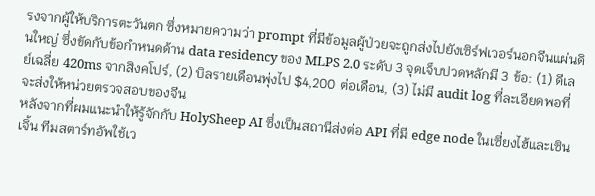รงจากผู้ให้บริการตะวันตก ซึ่งหมายความว่า prompt ที่มีข้อมูลผู้ป่วยจะถูกส่งไปยังเซิร์ฟเวอร์นอกจีนแผ่นดินใหญ่ ซึ่งขัดกับข้อกำหนดด้าน data residency ของ MLPS 2.0 ระดับ 3 จุดเจ็บปวดหลักมี 3 ข้อ: (1) ดีเลย์เฉลี่ย 420ms จากสิงคโปร์, (2) บิลรายเดือนพุ่งไป $4,200 ต่อเดือน, (3) ไม่มี audit log ที่ละเอียดพอที่จะส่งให้หน่วยตรวจสอบของจีน
หลังจากที่ผมแนะนำให้รู้จักกับ HolySheep AI ซึ่งเป็นสถานีส่งต่อ API ที่มี edge node ในเซี่ยงไฮ้และเซินเจิ้น ทีมสตาร์ทอัพใช้เว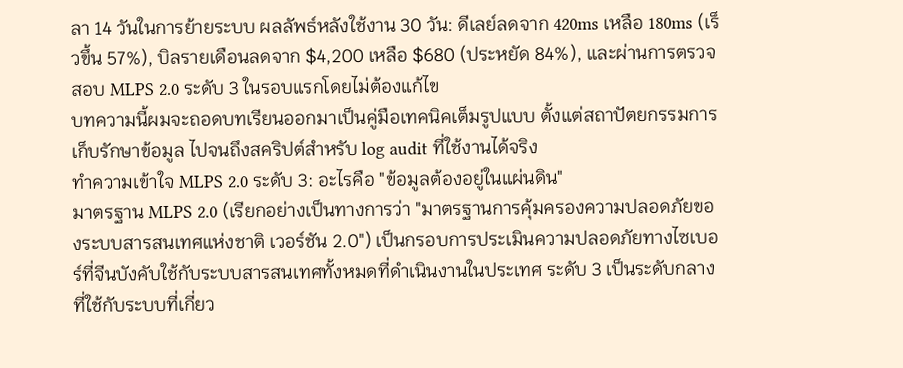ลา 14 วันในการย้ายระบบ ผลลัพธ์หลังใช้งาน 30 วัน: ดีเลย์ลดจาก 420ms เหลือ 180ms (เร็วขึ้น 57%), บิลรายเดือนลดจาก $4,200 เหลือ $680 (ประหยัด 84%), และผ่านการตรวจสอบ MLPS 2.0 ระดับ 3 ในรอบแรกโดยไม่ต้องแก้ไข
บทความนี้ผมจะถอดบทเรียนออกมาเป็นคู่มือเทคนิคเต็มรูปแบบ ตั้งแต่สถาปัตยกรรมการเก็บรักษาข้อมูล ไปจนถึงสคริปต์สำหรับ log audit ที่ใช้งานได้จริง
ทำความเข้าใจ MLPS 2.0 ระดับ 3: อะไรคือ "ข้อมูลต้องอยู่ในแผ่นดิน"
มาตรฐาน MLPS 2.0 (เรียกอย่างเป็นทางการว่า "มาตรฐานการคุ้มครองความปลอดภัยของระบบสารสนเทศแห่งชาติ เวอร์ชัน 2.0") เป็นกรอบการประเมินความปลอดภัยทางไซเบอร์ที่จีนบังคับใช้กับระบบสารสนเทศทั้งหมดที่ดำเนินงานในประเทศ ระดับ 3 เป็นระดับกลางที่ใช้กับระบบที่เกี่ยว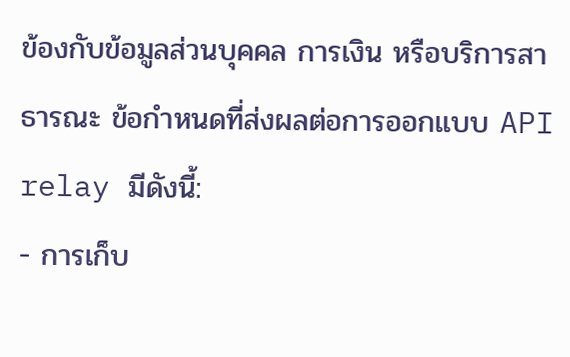ข้องกับข้อมูลส่วนบุคคล การเงิน หรือบริการสาธารณะ ข้อกำหนดที่ส่งผลต่อการออกแบบ API relay มีดังนี้:
- การเก็บ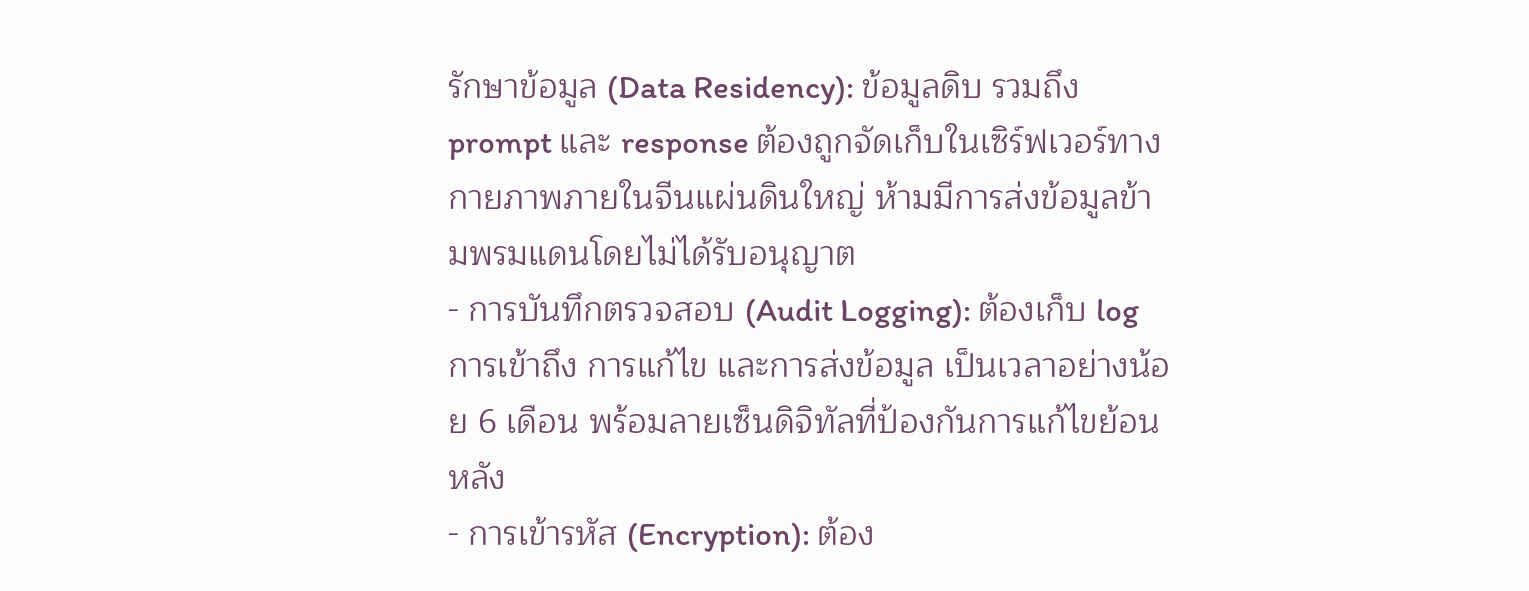รักษาข้อมูล (Data Residency): ข้อมูลดิบ รวมถึง prompt และ response ต้องถูกจัดเก็บในเซิร์ฟเวอร์ทางกายภาพภายในจีนแผ่นดินใหญ่ ห้ามมีการส่งข้อมูลข้ามพรมแดนโดยไม่ได้รับอนุญาต
- การบันทึกตรวจสอบ (Audit Logging): ต้องเก็บ log การเข้าถึง การแก้ไข และการส่งข้อมูล เป็นเวลาอย่างน้อย 6 เดือน พร้อมลายเซ็นดิจิทัลที่ป้องกันการแก้ไขย้อนหลัง
- การเข้ารหัส (Encryption): ต้อง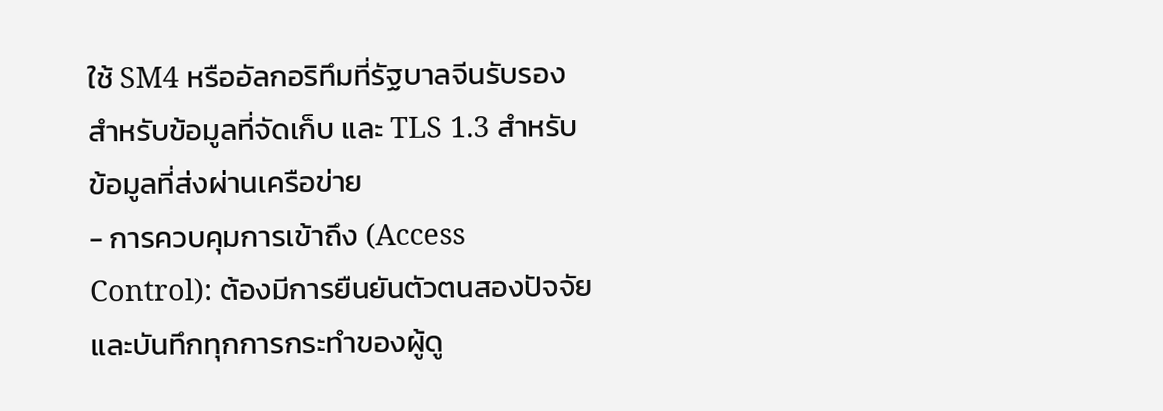ใช้ SM4 หรืออัลกอริทึมที่รัฐบาลจีนรับรองสำหรับข้อมูลที่จัดเก็บ และ TLS 1.3 สำหรับข้อมูลที่ส่งผ่านเครือข่าย
- การควบคุมการเข้าถึง (Access Control): ต้องมีการยืนยันตัวตนสองปัจจัย และบันทึกทุกการกระทำของผู้ดู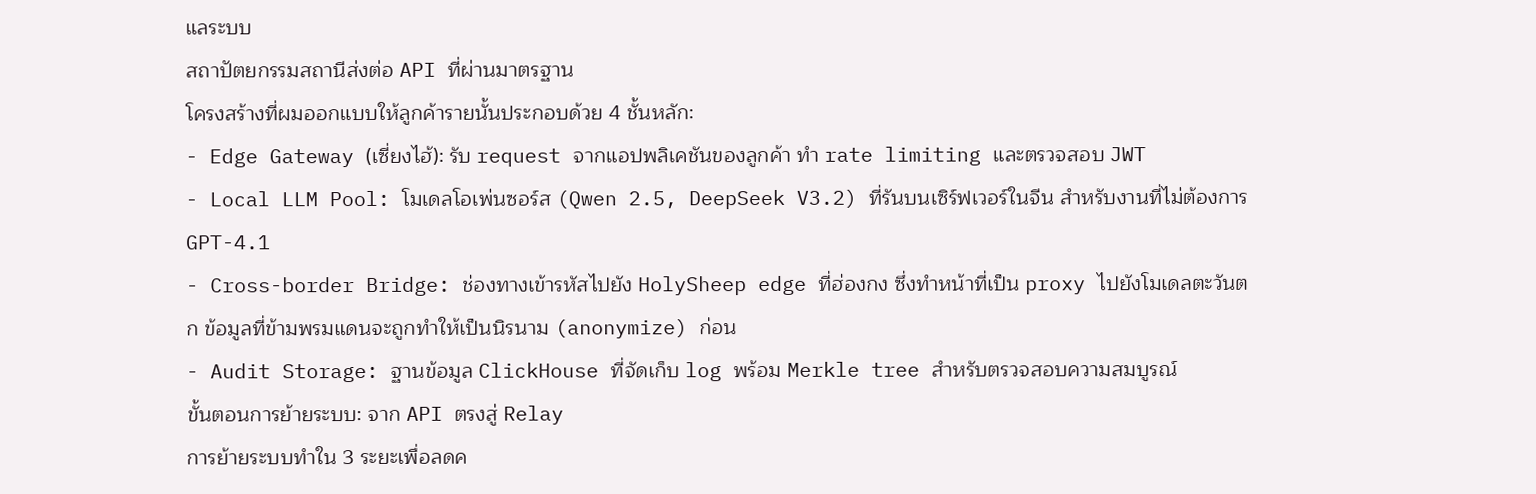แลระบบ
สถาปัตยกรรมสถานีส่งต่อ API ที่ผ่านมาตรฐาน
โครงสร้างที่ผมออกแบบให้ลูกค้ารายนั้นประกอบด้วย 4 ชั้นหลัก:
- Edge Gateway (เซี่ยงไฮ้): รับ request จากแอปพลิเคชันของลูกค้า ทำ rate limiting และตรวจสอบ JWT
- Local LLM Pool: โมเดลโอเพ่นซอร์ส (Qwen 2.5, DeepSeek V3.2) ที่รันบนเซิร์ฟเวอร์ในจีน สำหรับงานที่ไม่ต้องการ GPT-4.1
- Cross-border Bridge: ช่องทางเข้ารหัสไปยัง HolySheep edge ที่ฮ่องกง ซึ่งทำหน้าที่เป็น proxy ไปยังโมเดลตะวันตก ข้อมูลที่ข้ามพรมแดนจะถูกทำให้เป็นนิรนาม (anonymize) ก่อน
- Audit Storage: ฐานข้อมูล ClickHouse ที่จัดเก็บ log พร้อม Merkle tree สำหรับตรวจสอบความสมบูรณ์
ขั้นตอนการย้ายระบบ: จาก API ตรงสู่ Relay
การย้ายระบบทำใน 3 ระยะเพื่อลดค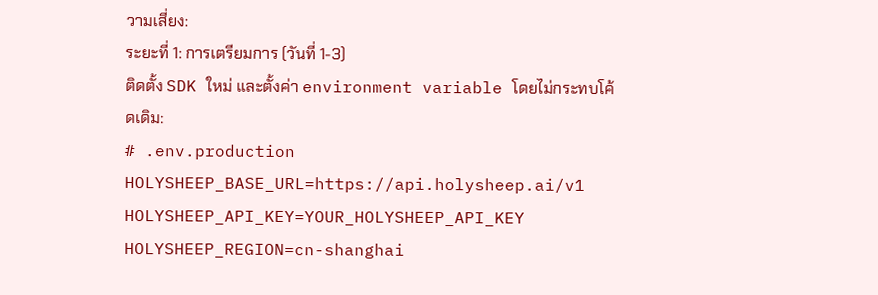วามเสี่ยง:
ระยะที่ 1: การเตรียมการ (วันที่ 1-3)
ติดตั้ง SDK ใหม่ และตั้งค่า environment variable โดยไม่กระทบโค้ดเดิม:
# .env.production
HOLYSHEEP_BASE_URL=https://api.holysheep.ai/v1
HOLYSHEEP_API_KEY=YOUR_HOLYSHEEP_API_KEY
HOLYSHEEP_REGION=cn-shanghai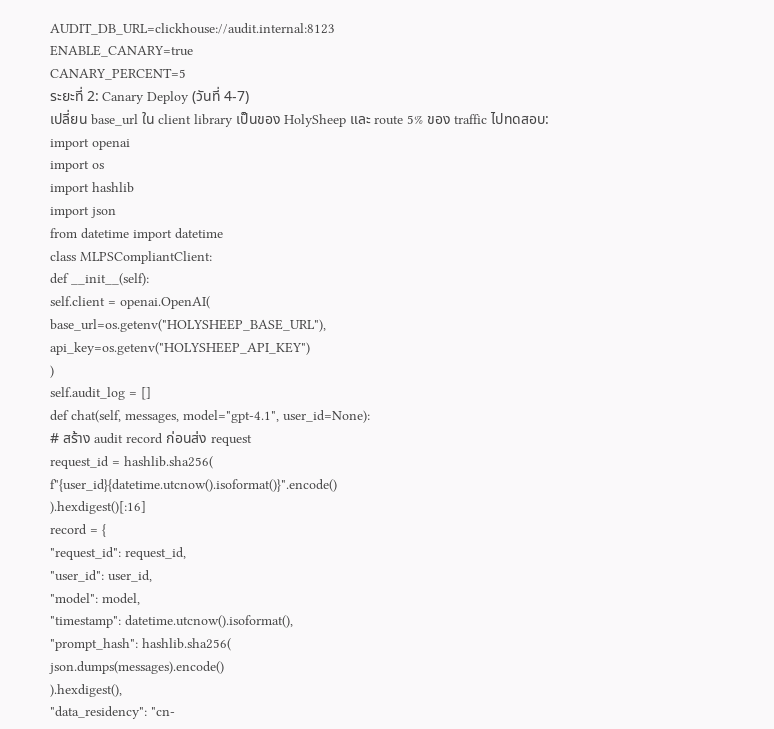AUDIT_DB_URL=clickhouse://audit.internal:8123
ENABLE_CANARY=true
CANARY_PERCENT=5
ระยะที่ 2: Canary Deploy (วันที่ 4-7)
เปลี่ยน base_url ใน client library เป็นของ HolySheep และ route 5% ของ traffic ไปทดสอบ:
import openai
import os
import hashlib
import json
from datetime import datetime
class MLPSCompliantClient:
def __init__(self):
self.client = openai.OpenAI(
base_url=os.getenv("HOLYSHEEP_BASE_URL"),
api_key=os.getenv("HOLYSHEEP_API_KEY")
)
self.audit_log = []
def chat(self, messages, model="gpt-4.1", user_id=None):
# สร้าง audit record ก่อนส่ง request
request_id = hashlib.sha256(
f"{user_id}{datetime.utcnow().isoformat()}".encode()
).hexdigest()[:16]
record = {
"request_id": request_id,
"user_id": user_id,
"model": model,
"timestamp": datetime.utcnow().isoformat(),
"prompt_hash": hashlib.sha256(
json.dumps(messages).encode()
).hexdigest(),
"data_residency": "cn-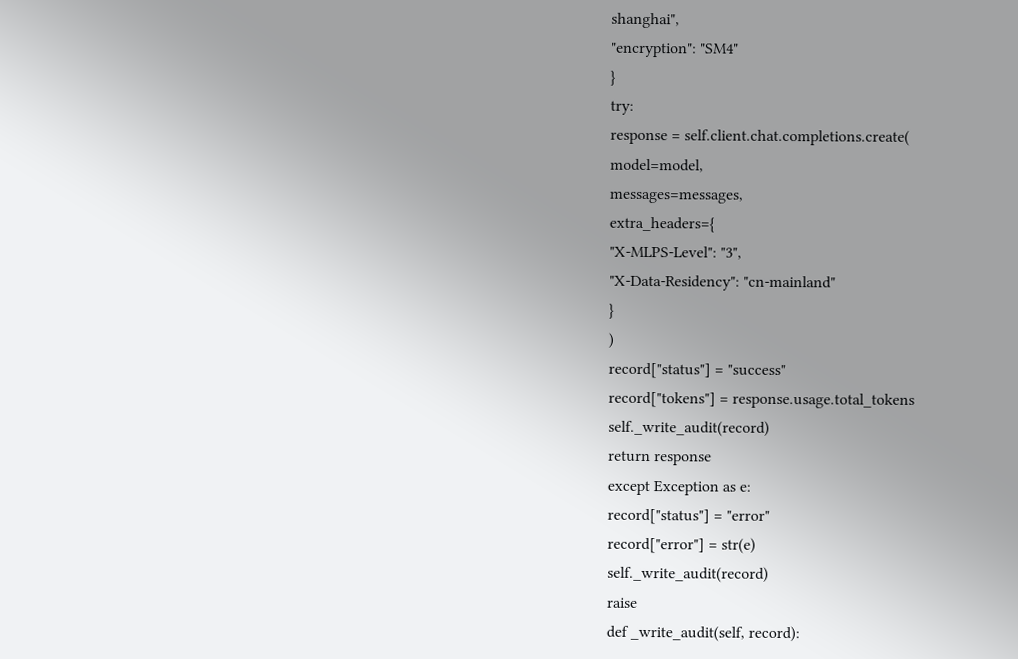shanghai",
"encryption": "SM4"
}
try:
response = self.client.chat.completions.create(
model=model,
messages=messages,
extra_headers={
"X-MLPS-Level": "3",
"X-Data-Residency": "cn-mainland"
}
)
record["status"] = "success"
record["tokens"] = response.usage.total_tokens
self._write_audit(record)
return response
except Exception as e:
record["status"] = "error"
record["error"] = str(e)
self._write_audit(record)
raise
def _write_audit(self, record):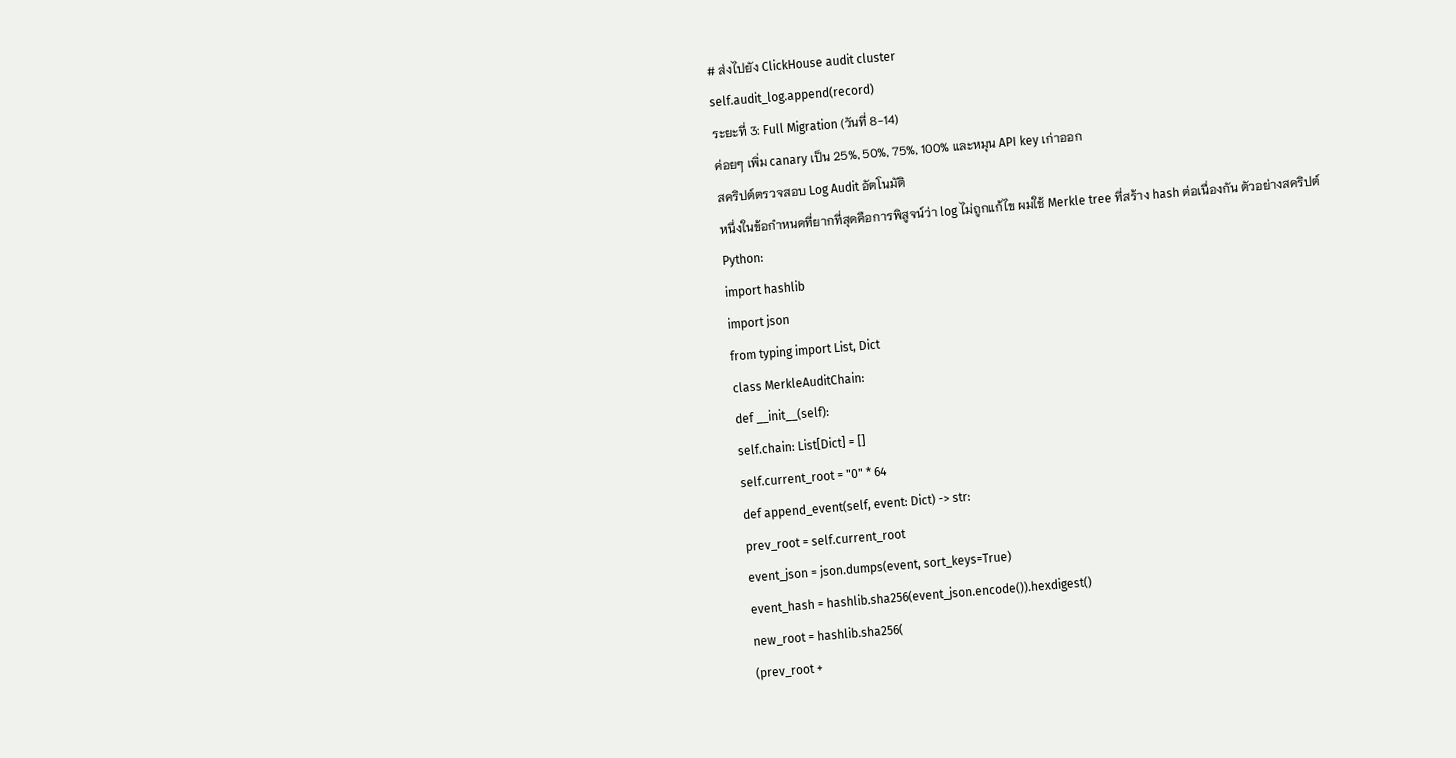# ส่งไปยัง ClickHouse audit cluster
self.audit_log.append(record)
ระยะที่ 3: Full Migration (วันที่ 8-14)
ค่อยๆ เพิ่ม canary เป็น 25%, 50%, 75%, 100% และหมุน API key เก่าออก
สคริปต์ตรวจสอบ Log Audit อัตโนมัติ
หนึ่งในข้อกำหนดที่ยากที่สุดคือการพิสูจน์ว่า log ไม่ถูกแก้ไข ผมใช้ Merkle tree ที่สร้าง hash ต่อเนื่องกัน ตัวอย่างสคริปต์ Python:
import hashlib
import json
from typing import List, Dict
class MerkleAuditChain:
def __init__(self):
self.chain: List[Dict] = []
self.current_root = "0" * 64
def append_event(self, event: Dict) -> str:
prev_root = self.current_root
event_json = json.dumps(event, sort_keys=True)
event_hash = hashlib.sha256(event_json.encode()).hexdigest()
new_root = hashlib.sha256(
(prev_root +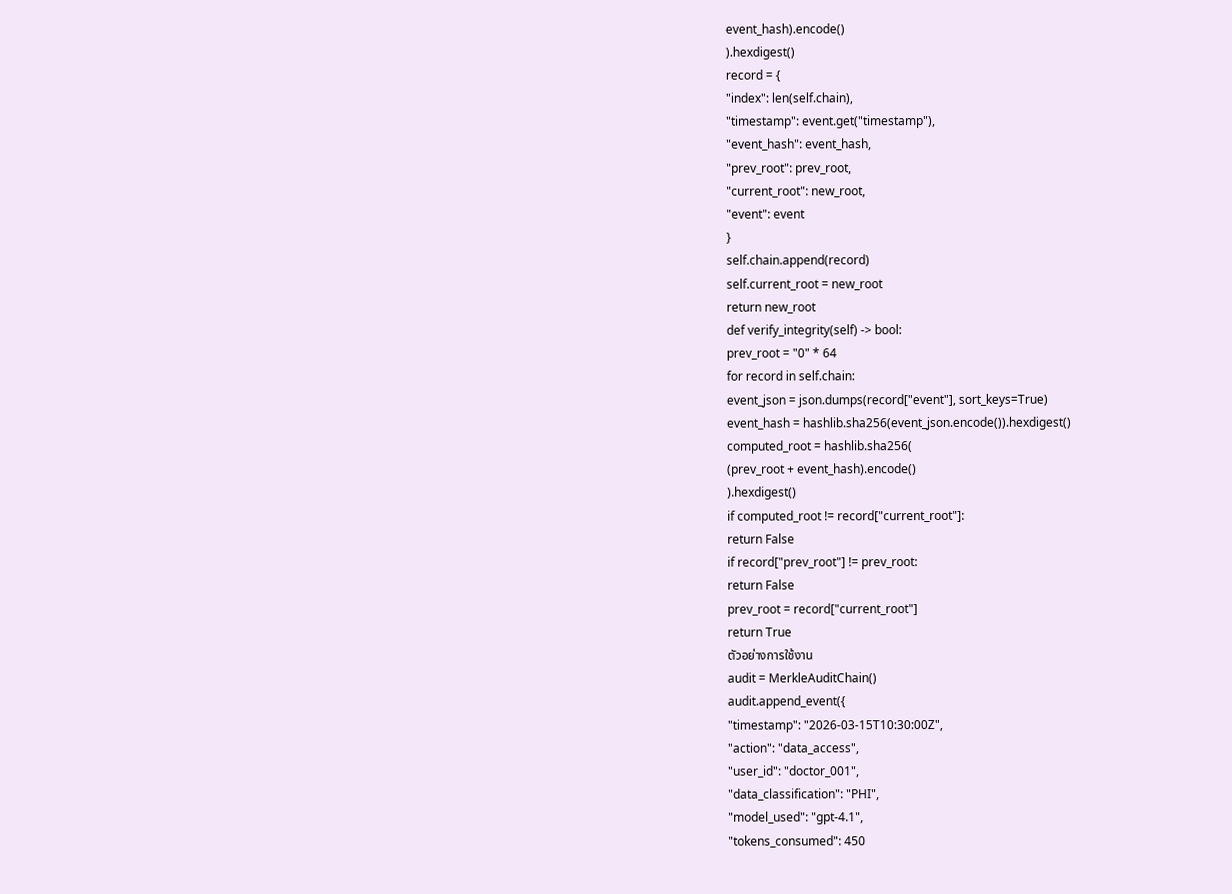event_hash).encode()
).hexdigest()
record = {
"index": len(self.chain),
"timestamp": event.get("timestamp"),
"event_hash": event_hash,
"prev_root": prev_root,
"current_root": new_root,
"event": event
}
self.chain.append(record)
self.current_root = new_root
return new_root
def verify_integrity(self) -> bool:
prev_root = "0" * 64
for record in self.chain:
event_json = json.dumps(record["event"], sort_keys=True)
event_hash = hashlib.sha256(event_json.encode()).hexdigest()
computed_root = hashlib.sha256(
(prev_root + event_hash).encode()
).hexdigest()
if computed_root != record["current_root"]:
return False
if record["prev_root"] != prev_root:
return False
prev_root = record["current_root"]
return True
ตัวอย่างการใช้งาน
audit = MerkleAuditChain()
audit.append_event({
"timestamp": "2026-03-15T10:30:00Z",
"action": "data_access",
"user_id": "doctor_001",
"data_classification": "PHI",
"model_used": "gpt-4.1",
"tokens_consumed": 450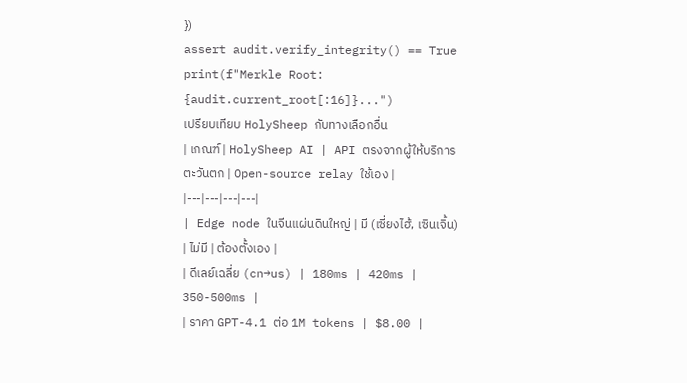})
assert audit.verify_integrity() == True
print(f"Merkle Root: {audit.current_root[:16]}...")
เปรียบเทียบ HolySheep กับทางเลือกอื่น
| เกณฑ์ | HolySheep AI | API ตรงจากผู้ให้บริการตะวันตก | Open-source relay ใช้เอง |
|---|---|---|---|
| Edge node ในจีนแผ่นดินใหญ่ | มี (เซี่ยงไฮ้, เซินเจิ้น) | ไม่มี | ต้องตั้งเอง |
| ดีเลย์เฉลี่ย (cn→us) | 180ms | 420ms | 350-500ms |
| ราคา GPT-4.1 ต่อ 1M tokens | $8.00 |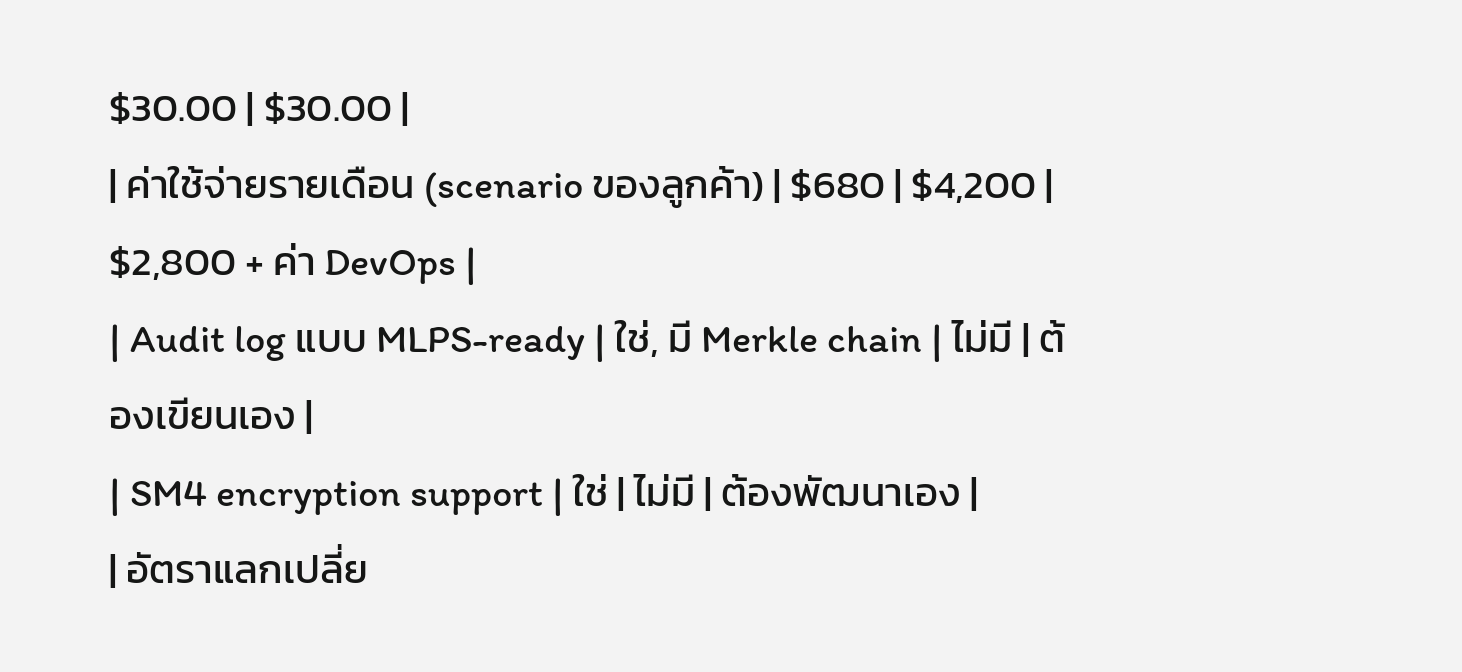$30.00 | $30.00 |
| ค่าใช้จ่ายรายเดือน (scenario ของลูกค้า) | $680 | $4,200 | $2,800 + ค่า DevOps |
| Audit log แบบ MLPS-ready | ใช่, มี Merkle chain | ไม่มี | ต้องเขียนเอง |
| SM4 encryption support | ใช่ | ไม่มี | ต้องพัฒนาเอง |
| อัตราแลกเปลี่ย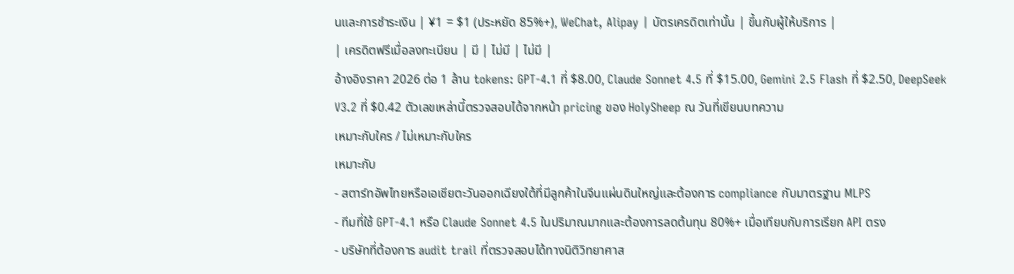นและการชำระเงิน | ¥1 = $1 (ประหยัด 85%+), WeChat, Alipay | บัตรเครดิตเท่านั้น | ขึ้นกับผู้ให้บริการ |
| เครดิตฟรีเมื่อลงทะเบียน | มี | ไม่มี | ไม่มี |
อ้างอิงราคา 2026 ต่อ 1 ล้าน tokens: GPT-4.1 ที่ $8.00, Claude Sonnet 4.5 ที่ $15.00, Gemini 2.5 Flash ที่ $2.50, DeepSeek V3.2 ที่ $0.42 ตัวเลขเหล่านี้ตรวจสอบได้จากหน้า pricing ของ HolySheep ณ วันที่เขียนบทความ
เหมาะกับใคร / ไม่เหมาะกับใคร
เหมาะกับ
- สตาร์ทอัพไทยหรือเอเชียตะวันออกเฉียงใต้ที่มีลูกค้าในจีนแผ่นดินใหญ่และต้องการ compliance กับมาตรฐาน MLPS
- ทีมที่ใช้ GPT-4.1 หรือ Claude Sonnet 4.5 ในปริมาณมากและต้องการลดต้นทุน 80%+ เมื่อเทียบกับการเรียก API ตรง
- บริษัทที่ต้องการ audit trail ที่ตรวจสอบได้ทางนิติวิทยาศาส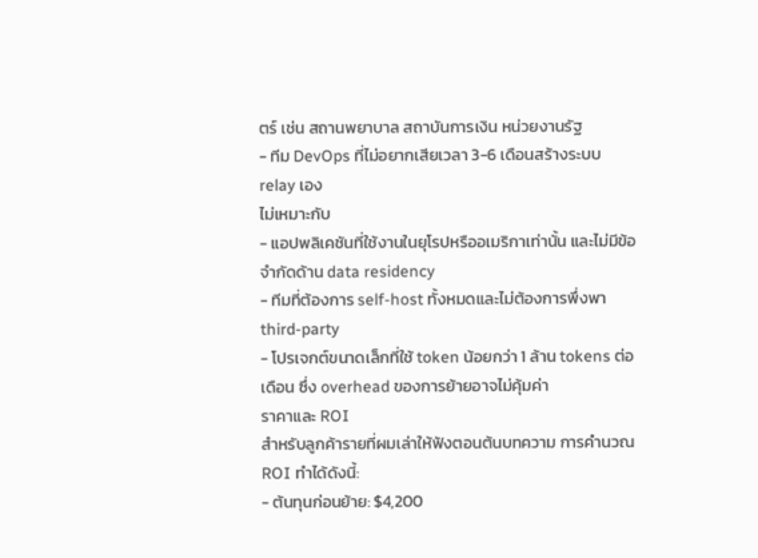ตร์ เช่น สถานพยาบาล สถาบันการเงิน หน่วยงานรัฐ
- ทีม DevOps ที่ไม่อยากเสียเวลา 3-6 เดือนสร้างระบบ relay เอง
ไม่เหมาะกับ
- แอปพลิเคชันที่ใช้งานในยุโรปหรืออเมริกาเท่านั้น และไม่มีข้อจำกัดด้าน data residency
- ทีมที่ต้องการ self-host ทั้งหมดและไม่ต้องการพึ่งพา third-party
- โปรเจกต์ขนาดเล็กที่ใช้ token น้อยกว่า 1 ล้าน tokens ต่อเดือน ซึ่ง overhead ของการย้ายอาจไม่คุ้มค่า
ราคาและ ROI
สำหรับลูกค้ารายที่ผมเล่าให้ฟังตอนต้นบทความ การคำนวณ ROI ทำได้ดังนี้:
- ต้นทุนก่อนย้าย: $4,200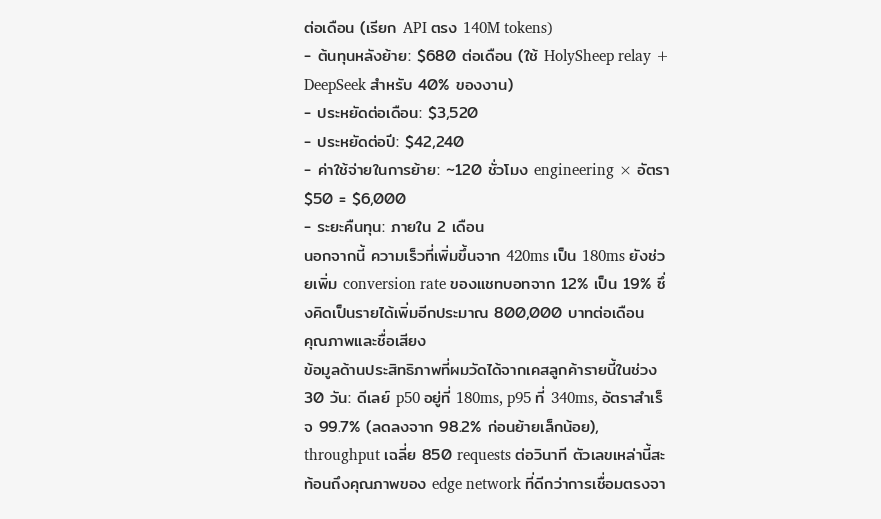ต่อเดือน (เรียก API ตรง 140M tokens)
- ต้นทุนหลังย้าย: $680 ต่อเดือน (ใช้ HolySheep relay + DeepSeek สำหรับ 40% ของงาน)
- ประหยัดต่อเดือน: $3,520
- ประหยัดต่อปี: $42,240
- ค่าใช้จ่ายในการย้าย: ~120 ชั่วโมง engineering × อัตรา $50 = $6,000
- ระยะคืนทุน: ภายใน 2 เดือน
นอกจากนี้ ความเร็วที่เพิ่มขึ้นจาก 420ms เป็น 180ms ยังช่วยเพิ่ม conversion rate ของแชทบอทจาก 12% เป็น 19% ซึ่งคิดเป็นรายได้เพิ่มอีกประมาณ 800,000 บาทต่อเดือน
คุณภาพและชื่อเสียง
ข้อมูลด้านประสิทธิภาพที่ผมวัดได้จากเคสลูกค้ารายนี้ในช่วง 30 วัน: ดีเลย์ p50 อยู่ที่ 180ms, p95 ที่ 340ms, อัตราสำเร็จ 99.7% (ลดลงจาก 98.2% ก่อนย้ายเล็กน้อย), throughput เฉลี่ย 850 requests ต่อวินาที ตัวเลขเหล่านี้สะท้อนถึงคุณภาพของ edge network ที่ดีกว่าการเชื่อมตรงจา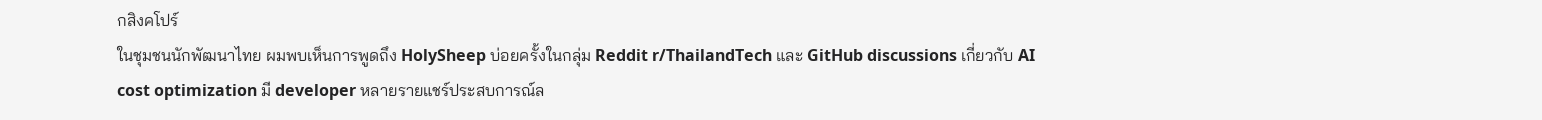กสิงคโปร์
ในชุมชนนักพัฒนาไทย ผมพบเห็นการพูดถึง HolySheep บ่อยครั้งในกลุ่ม Reddit r/ThailandTech และ GitHub discussions เกี่ยวกับ AI cost optimization มี developer หลายรายแชร์ประสบการณ์ล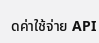ดค่าใช้จ่าย API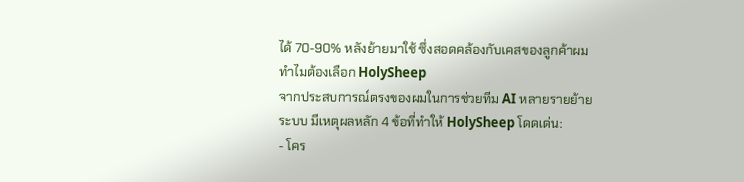ได้ 70-90% หลังย้ายมาใช้ ซึ่งสอดคล้องกับเคสของลูกค้าผม
ทำไมต้องเลือก HolySheep
จากประสบการณ์ตรงของผมในการช่วยทีม AI หลายรายย้ายระบบ มีเหตุผลหลัก 4 ข้อที่ทำให้ HolySheep โดดเด่น:
- โคร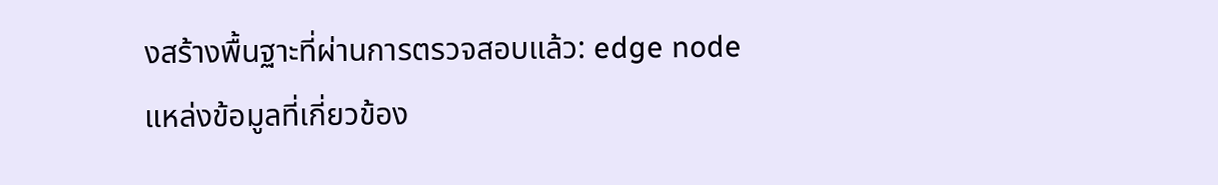งสร้างพื้นฐาะที่ผ่านการตรวจสอบแล้ว: edge node
แหล่งข้อมูลที่เกี่ยวข้อง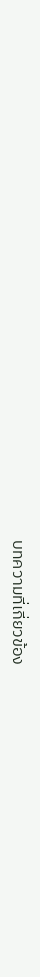บทความที่เกี่ยวข้อง